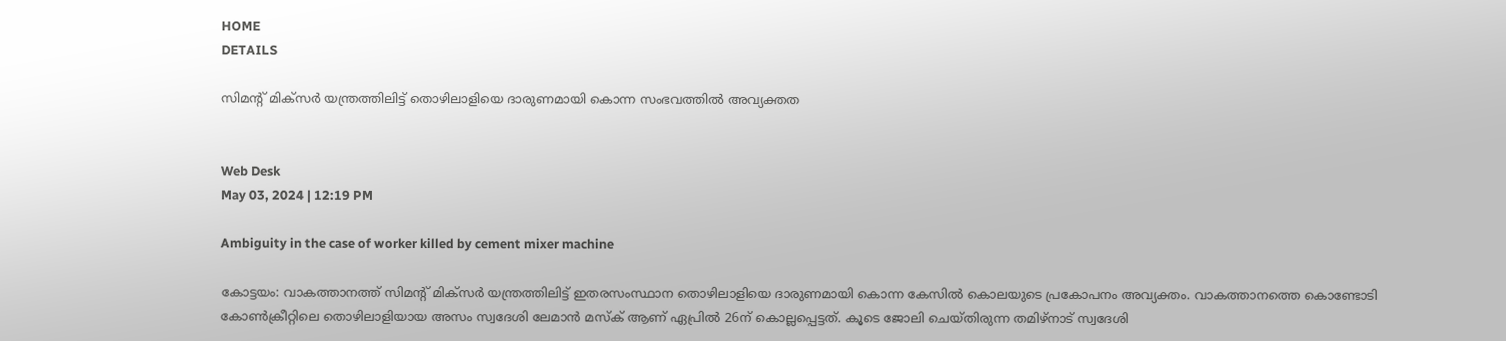HOME
DETAILS

സിമന്റ് മിക്‌സര്‍ യന്ത്രത്തിലിട്ട് തൊഴിലാളിയെ ദാരുണമായി കൊന്ന സംഭവത്തില്‍ അവ്യക്തത


Web Desk
May 03, 2024 | 12:19 PM

Ambiguity in the case of worker killed by cement mixer machine

കോട്ടയം: വാകത്താനത്ത് സിമന്റ് മിക്‌സര്‍ യന്ത്രത്തിലിട്ട് ഇതരസംസ്ഥാന തൊഴിലാളിയെ ദാരുണമായി കൊന്ന കേസില്‍ കൊലയുടെ പ്രകോപനം അവ്യക്തം. വാകത്താനത്തെ കൊണ്ടോടി കോണ്‍ക്രീറ്റിലെ തൊഴിലാളിയായ അസം സ്വദേശി ലേമാന്‍ മസ്‌ക് ആണ് ഏപ്രില്‍ 26ന് കൊല്ലപ്പെട്ടത്. കൂടെ ജോലി ചെയ്തിരുന്ന തമിഴ്‌നാട് സ്വദേശി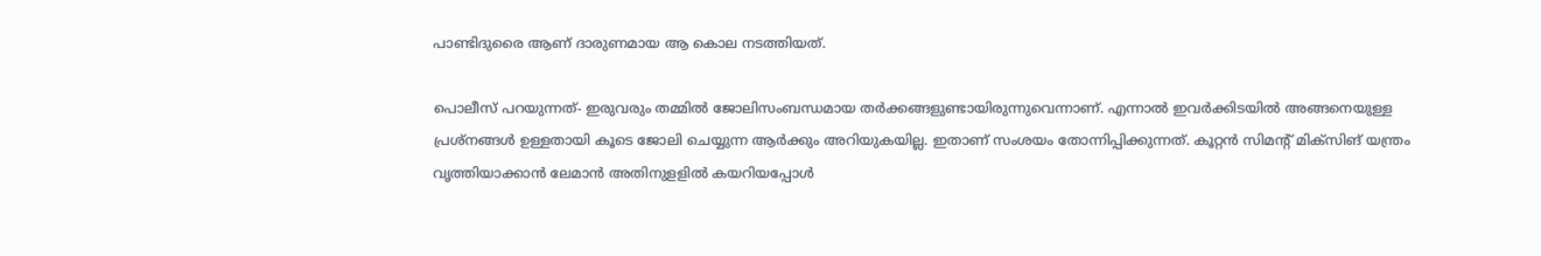പാണ്ടിദുരൈ ആണ് ദാരുണമായ ആ കൊല നടത്തിയത്.

പൊലീസ് പറയുന്നത്- ഇരുവരും തമ്മില്‍ ജോലിസംബന്ധമായ തര്‍ക്കങ്ങളുണ്ടായിരുന്നുവെന്നാണ്. എന്നാല്‍ ഇവര്‍ക്കിടയില്‍ അങ്ങനെയുള്ള പ്രശ്‌നങ്ങള്‍ ഉള്ളതായി കൂടെ ജോലി ചെയ്യുന്ന ആര്‍ക്കും അറിയുകയില്ല. ഇതാണ് സംശയം തോന്നിപ്പിക്കുന്നത്. കൂറ്റന്‍ സിമന്റ് മിക്‌സിങ് യന്ത്രം വൃത്തിയാക്കാന്‍ ലേമാന്‍ അതിനുളളില്‍ കയറിയപ്പോള്‍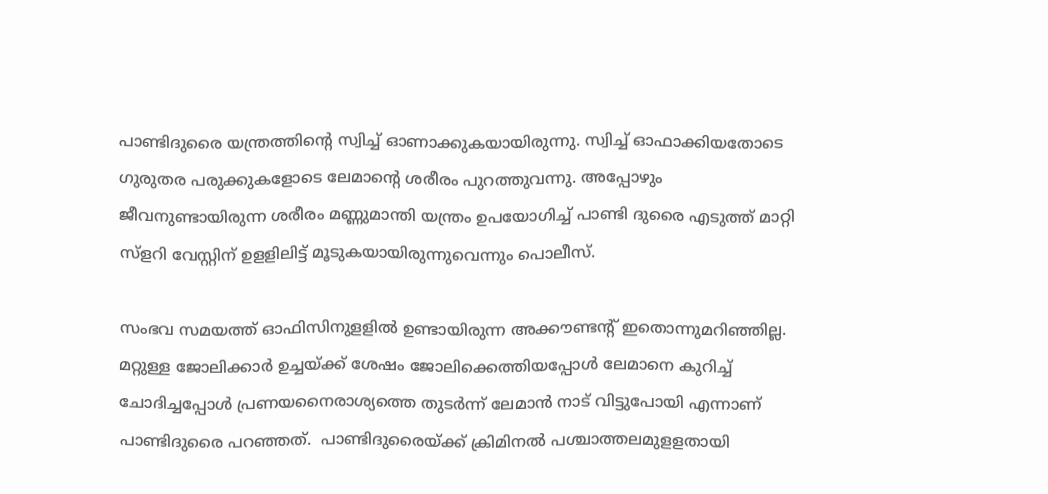പാണ്ടിദുരൈ യന്ത്രത്തിന്റെ സ്വിച്ച് ഓണാക്കുകയായിരുന്നു. സ്വിച്ച് ഓഫാക്കിയതോടെ ഗുരുതര പരുക്കുകളോടെ ലേമാന്റെ ശരീരം പുറത്തുവന്നു. അപ്പോഴും ജീവനുണ്ടായിരുന്ന ശരീരം മണ്ണുമാന്തി യന്ത്രം ഉപയോഗിച്ച് പാണ്ടി ദുരൈ എടുത്ത് മാറ്റി സ്‌ളറി വേസ്റ്റിന് ഉളളിലിട്ട് മൂടുകയായിരുന്നുവെന്നും പൊലീസ്.

സംഭവ സമയത്ത് ഓഫിസിനുളളില്‍ ഉണ്ടായിരുന്ന അക്കൗണ്ടന്റ് ഇതൊന്നുമറിഞ്ഞില്ല. മറ്റുള്ള ജോലിക്കാര്‍ ഉച്ചയ്ക്ക് ശേഷം ജോലിക്കെത്തിയപ്പോള്‍ ലേമാനെ കുറിച്ച് ചോദിച്ചപ്പോള്‍ പ്രണയനൈരാശ്യത്തെ തുടര്‍ന്ന് ലേമാന്‍ നാട് വിട്ടുപോയി എന്നാണ് പാണ്ടിദുരൈ പറഞ്ഞത്.  പാണ്ടിദുരൈയ്ക്ക് ക്രിമിനല്‍ പശ്ചാത്തലമുളളതായി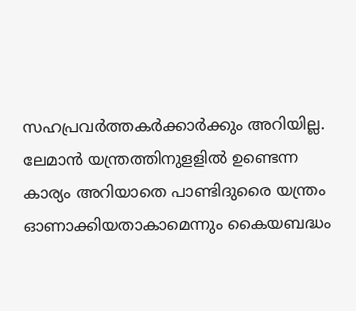സഹപ്രവര്‍ത്തകര്‍ക്കാര്‍ക്കും അറിയില്ല. ലേമാന്‍ യന്ത്രത്തിനുളളില്‍ ഉണ്ടെന്ന കാര്യം അറിയാതെ പാണ്ടിദുരൈ യന്ത്രം ഓണാക്കിയതാകാമെന്നും കൈയബദ്ധം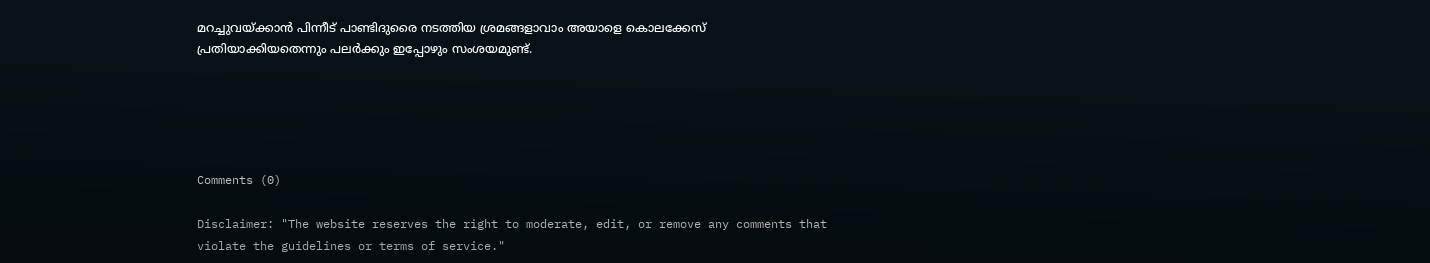മറച്ചുവയ്ക്കാന്‍ പിന്നീട് പാണ്ടിദുരൈ നടത്തിയ ശ്രമങ്ങളാവാം അയാളെ കൊലക്കേസ് പ്രതിയാക്കിയതെന്നും പലര്‍ക്കും ഇപ്പോഴും സംശയമുണ്ട്.





Comments (0)

Disclaimer: "The website reserves the right to moderate, edit, or remove any comments that violate the guidelines or terms of service."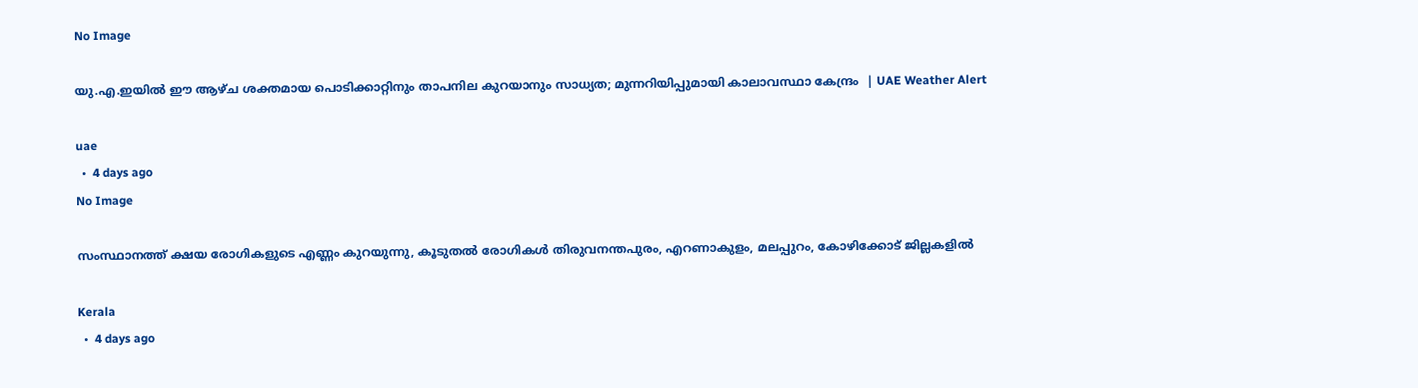No Image

യു.എ.ഇയില്‍ ഈ ആഴ്ച ശക്തമായ പൊടിക്കാറ്റിനും താപനില കുറയാനും സാധ്യത; മുന്നറിയിപ്പുമായി കാലാവസ്ഥാ കേന്ദ്രം  | UAE Weather Alert

uae
  •  4 days ago
No Image

സംസ്ഥാനത്ത് ക്ഷയ രോഗികളുടെ എണ്ണം കുറയുന്നു, കൂടുതല്‍ രോഗികള്‍ തിരുവനന്തപുരം, എറണാകുളം, മലപ്പുറം, കോഴിക്കോട് ജില്ലകളിൽ

Kerala
  •  4 days ago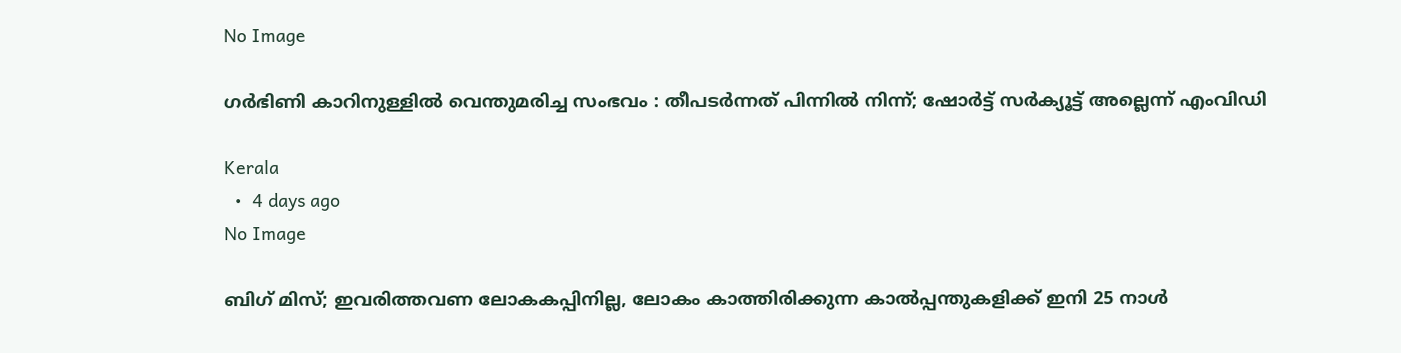No Image

ഗര്‍ഭിണി കാറിനുള്ളില്‍ വെന്തുമരിച്ച സംഭവം : തീപടര്‍ന്നത് പിന്നില്‍ നിന്ന്; ഷോര്‍ട്ട് സര്‍ക്യൂട്ട് അല്ലെന്ന് എംവിഡി

Kerala
  •  4 days ago
No Image

ബിഗ് മിസ്; ഇവരിത്തവണ ലോകകപ്പിനില്ല, ലോകം കാത്തിരിക്കുന്ന കാൽപ്പന്തുകളിക്ക് ഇനി 25 നാൾ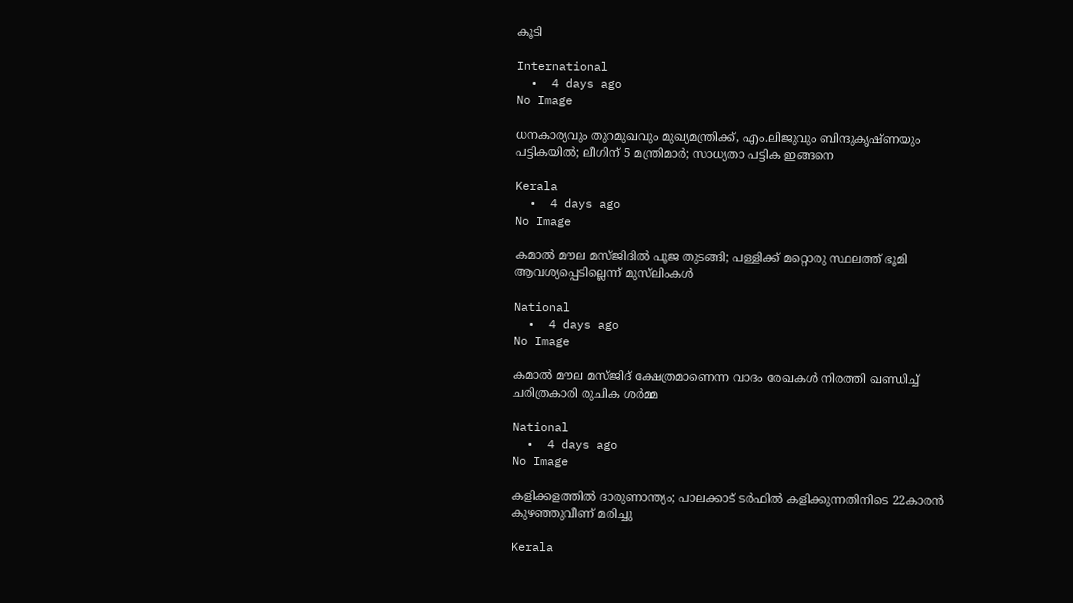കൂടി

International
  •  4 days ago
No Image

ധനകാര്യവും തുറമുഖവും മുഖ്യമന്ത്രിക്ക്, എം.ലിജുവും ബിന്ദുകൃഷ്ണയും പട്ടികയില്‍; ലീഗിന് 5 മന്ത്രിമാര്‍; സാധ്യതാ പട്ടിക ഇങ്ങനെ

Kerala
  •  4 days ago
No Image

കമാൽ മൗല മസ്ജിദിൽ പൂജ തുടങ്ങി; പള്ളിക്ക് മറ്റൊരു സ്ഥലത്ത് ഭൂമി ആവശ്യപ്പെടില്ലെന്ന് മുസ്‍ലിംകള്‍

National
  •  4 days ago
No Image

കമാല്‍ മൗല മസ്ജിദ് ക്ഷേത്രമാണെന്ന വാദം രേഖകള്‍ നിരത്തി ഖണ്ഡിച്ച് ചരിത്രകാരി രുചിക ശര്‍മ്മ

National
  •  4 days ago
No Image

കളിക്കളത്തില്‍ ദാരുണാന്ത്യം; പാലക്കാട് ടര്‍ഫില്‍ കളിക്കുന്നതിനിടെ 22കാരന്‍ കുഴഞ്ഞുവീണ് മരിച്ചു

Kerala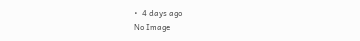•  4 days ago
No Image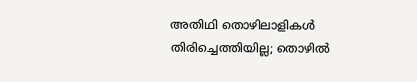അതിഥി തൊഴിലാളികൾ തിരിച്ചെത്തിയില്ല; തൊഴിൽ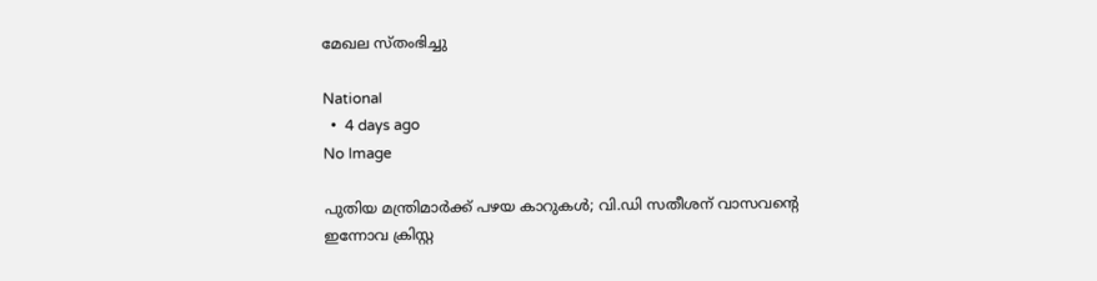മേഖല സ്തംഭിച്ചു

National
  •  4 days ago
No Image

പുതിയ മന്ത്രിമാര്‍ക്ക് പഴയ കാറുകള്‍; വി.ഡി സതീശന് വാസവന്റെ ഇന്നോവ ക്രിസ്റ്റ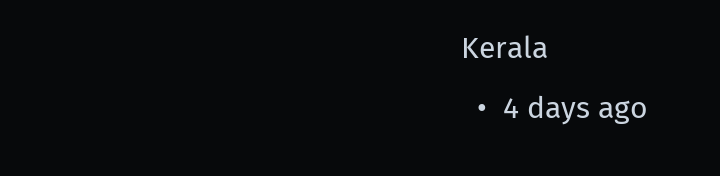Kerala
  •  4 days ago